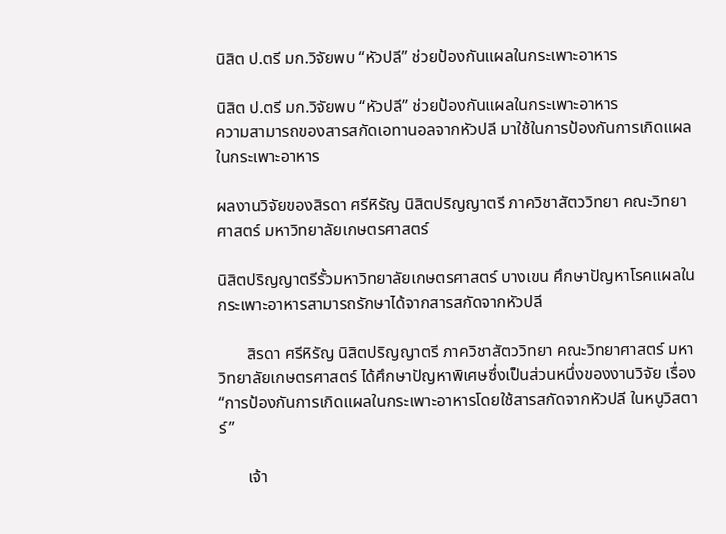นิสิต ป.ตรี มก.วิจัยพบ “หัวปลี” ช่วยป้องกันแผลในกระเพาะอาหาร

นิสิต ป.ตรี มก.วิจัยพบ “หัวปลี” ช่วยป้องกันแผลในกระเพาะอาหาร
ความสามารถของสารสกัดเอทานอลจากหัวปลี มาใช้ในการป้องกันการเกิดแผลในกระเพาะอาหาร

ผลงานวิจัยของสิรดา ศรีหิรัญ นิสิตปริญญาตรี ภาควิชาสัตววิทยา คณะวิทยาศาสตร์ มหาวิทยาลัยเกษตรศาสตร์

นิสิตปริญญาตรีรั้วมหาวิทยาลัยเกษตรศาสตร์ บางเขน ศึกษาปัญหาโรคแผลในกระเพาะอาหารสามารถรักษาได้จากสารสกัดจากหัวปลี

       สิรดา ศรีหิรัญ นิสิตปริญญาตรี ภาควิชาสัตววิทยา คณะวิทยาศาสตร์ มหาวิทยาลัยเกษตรศาสตร์ ได้ศึกษาปัญหาพิเศษซึ่งเป็นส่วนหนึ่งของงานวิจัย เรื่อง “การป้องกันการเกิดแผลในกระเพาะอาหารโดยใช้สารสกัดจากหัวปลี ในหนูวิสตาร์”

       เจ้า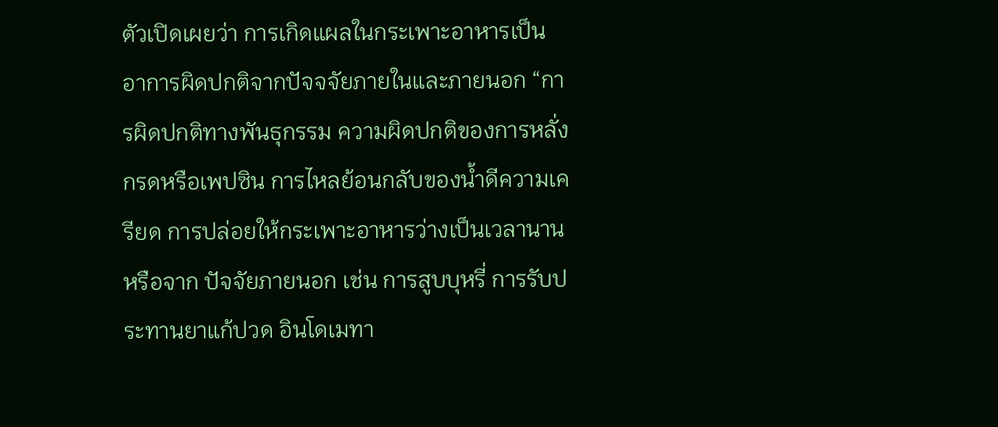ตัวเปิดเผยว่า การเกิดแผลในกระเพาะอาหารเป็นอาการผิดปกติจากปัจจจัยภายในและภายนอก “การผิดปกติทางพันธุกรรม ความผิดปกติของการหลั่งกรดหรือเพปซิน การไหลย้อนกลับของน้ำดีความเครียด การปล่อยให้กระเพาะอาหารว่างเป็นเวลานาน หรือจาก ปัจจัยภายนอก เช่น การสูบบุหรี่ การรับประทานยาแก้ปวด อินโดเมทา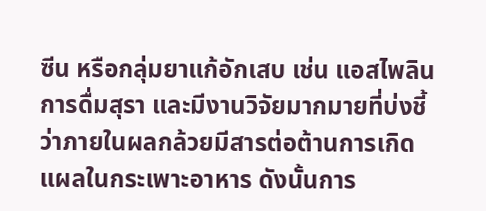ซีน หรือกลุ่มยาแก้อักเสบ เช่น แอสไพลิน การดื่มสุรา และมีงานวิจัยมากมายที่บ่งชี้ว่าภายในผลกล้วยมีสารต่อต้านการเกิดแผลในกระเพาะอาหาร ดังนั้นการ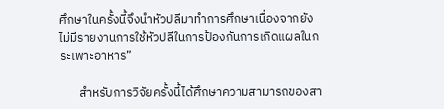ศึกษาในครั้งนี้จึงนำหัวปลีมาทำการศึกษาเนื่องจากยังไม่มีรายงานการใช้หัวปลีในการป้องกันการเกิดแผลในกระเพาะอาหาร”

       สำหรับการวิจัยครั้งนี้ได้ศึกษาความสามารถของสา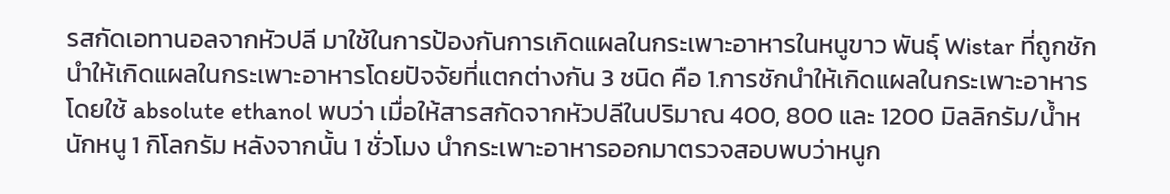รสกัดเอทานอลจากหัวปลี มาใช้ในการป้องกันการเกิดแผลในกระเพาะอาหารในหนูขาว พันธุ์ Wistar ที่ถูกชักนำให้เกิดแผลในกระเพาะอาหารโดยปัจจัยที่แตกต่างกัน 3 ชนิด คือ 1.การชักนำให้เกิดแผลในกระเพาะอาหารโดยใช้ absolute ethanol พบว่า เมื่อให้สารสกัดจากหัวปลีในปริมาณ 400, 800 และ 1200 มิลลิกรัม/น้ำหนักหนู 1 กิโลกรัม หลังจากนั้น 1 ชั่วโมง นำกระเพาะอาหารออกมาตรวจสอบพบว่าหนูก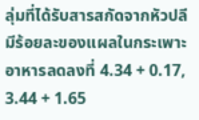ลุ่มที่ได้รับสารสกัดจากหัวปลี มีร้อยละของแผลในกระเพาะอาหารลดลงที่ 4.34 + 0.17, 3.44 + 1.65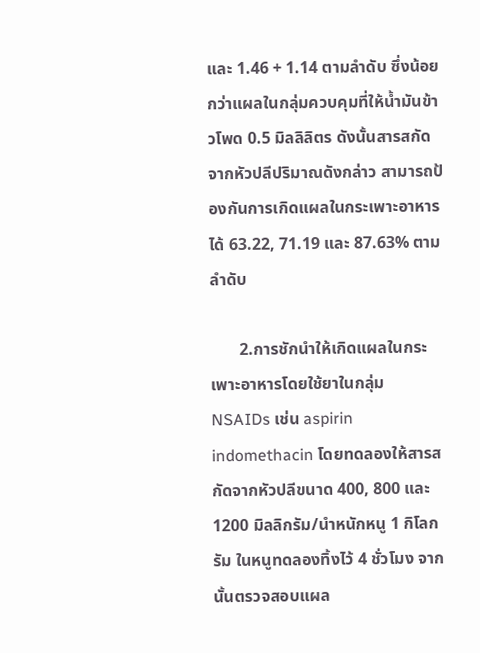และ 1.46 + 1.14 ตามลำดับ ซึ่งน้อยกว่าแผลในกลุ่มควบคุมที่ให้น้ำมันข้าวโพด 0.5 มิลลิลิตร ดังนั้นสารสกัดจากหัวปลีปริมาณดังกล่าว สามารถป้องกันการเกิดแผลในกระเพาะอาหารได้ 63.22, 71.19 และ 87.63% ตามลำดับ

       2.การชักนำให้เกิดแผลในกระเพาะอาหารโดยใช้ยาในกลุ่ม NSAIDs เช่น aspirin indomethacin โดยทดลองให้สารสกัดจากหัวปลีขนาด 400, 800 และ 1200 มิลลิกรัม/นำหนักหนู 1 กิโลกรัม ในหนูทดลองทิ้งไว้ 4 ชั่วโมง จากนั้นตรวจสอบแผล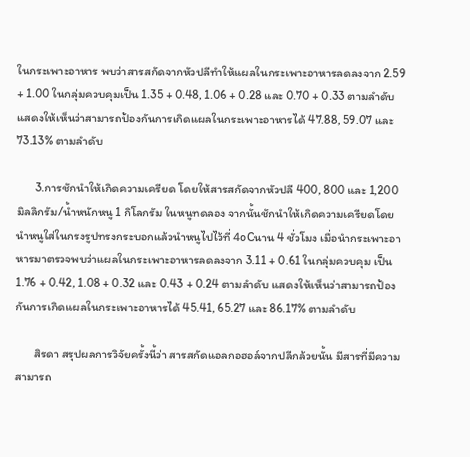ในกระเพาะอาหาร พบว่าสารสกัดจากหัวปลีทำให้แผลในกระเพาะอาหารลดลงจาก 2.59 + 1.00 ในกลุ่มควบคุมเป็น 1.35 + 0.48, 1.06 + 0.28 และ 0.70 + 0.33 ตามลำดับ แสดงให้เห็นว่าสามารถป้องกันการเกิดแผลในกระเพาะอาหารได้ 47.88, 59.07 และ 73.13% ตามลำดับ

       3.การชักนำให้เกิดความเครียด โดยให้สารสกัดจากหัวปลี 400, 800 และ 1,200 มิลลิกรัม/น้ำหนักหนู 1 กิโลกรัม ในหนูทดลอง จากนั้นชักนำให้เกิดความเครียดโดยนำหนูใส่ในกรงรูปทรงกระบอกแล้วนำหนูไปไว้ที่ 4oCนาน 4 ชั่วโมง เมื่อนำกระเพาะอาหารมาตรวจพบว่าแผลในกระเพาะอาหารลดลงจาก 3.11 + 0.61 ในกลุ่มควบคุม เป็น 1.76 + 0.42, 1.08 + 0.32 และ 0.43 + 0.24 ตามลำดับ แสดงให้เห็นว่าสามารถป้องกันการเกิดแผลในกระเพาะอาหารได้ 45.41, 65.27 และ 86.17% ตามลำดับ

       สิรดา สรุปผลการวิจัยครั้งนี้ว่า สารสกัดแอลกอฮอล์จากปลีกล้วยนั้น มีสารที่มีความสามารถ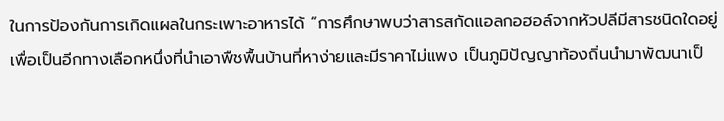ในการป้องกันการเกิดแผลในกระเพาะอาหารได้ “การศึกษาพบว่าสารสกัดแอลกอฮอล์จากหัวปลีมีสารชนิดใดอยู่ เพื่อเป็นอีกทางเลือกหนึ่งที่นำเอาพืชพื้นบ้านที่หาง่ายและมีราคาไม่แพง เป็นภูมิปัญญาท้องถิ่นนำมาพัฒนาเป็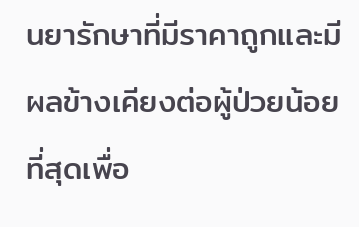นยารักษาที่มีราคาถูกและมีผลข้างเคียงต่อผู้ป่วยน้อยที่สุดเพื่อ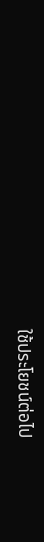ใช้ประโยชน์ต่อไป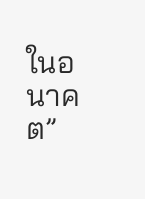ในอนาคต”